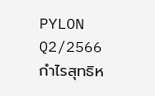PYLON Q2/2566 กำไรสุทธิห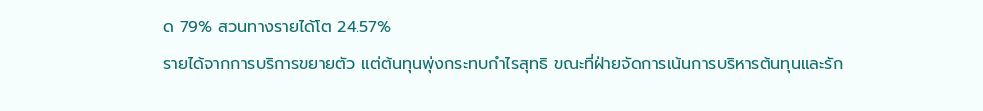ด 79% สวนทางรายได้โต 24.57%
รายได้จากการบริการขยายตัว แต่ต้นทุนพุ่งกระทบกำไรสุทธิ ขณะที่ฝ่ายจัดการเน้นการบริหารต้นทุนและรัก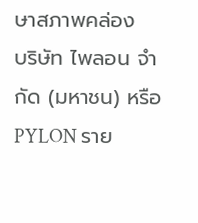ษาสภาพคล่อง
บริษัท ไพลอน จำกัด (มหาชน) หรือ PYLON ราย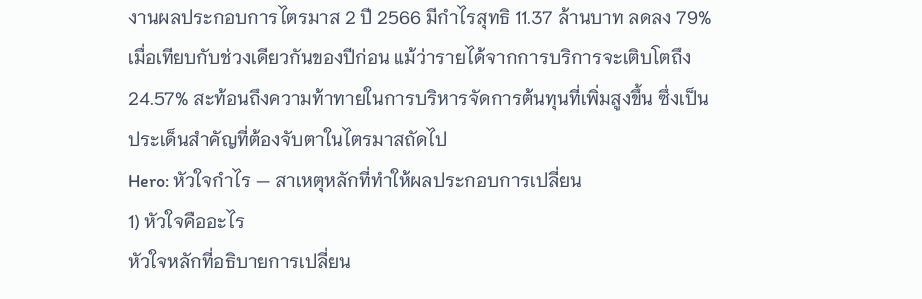งานผลประกอบการไตรมาส 2 ปี 2566 มีกำไรสุทธิ 11.37 ล้านบาท ลดลง 79% เมื่อเทียบกับช่วงเดียวกันของปีก่อน แม้ว่ารายได้จากการบริการจะเติบโตถึง 24.57% สะท้อนถึงความท้าทายในการบริหารจัดการต้นทุนที่เพิ่มสูงขึ้น ซึ่งเป็นประเด็นสำคัญที่ต้องจับตาในไตรมาสถัดไป
Hero: หัวใจกำไร — สาเหตุหลักที่ทำให้ผลประกอบการเปลี่ยน
1) หัวใจคืออะไร
หัวใจหลักที่อธิบายการเปลี่ยน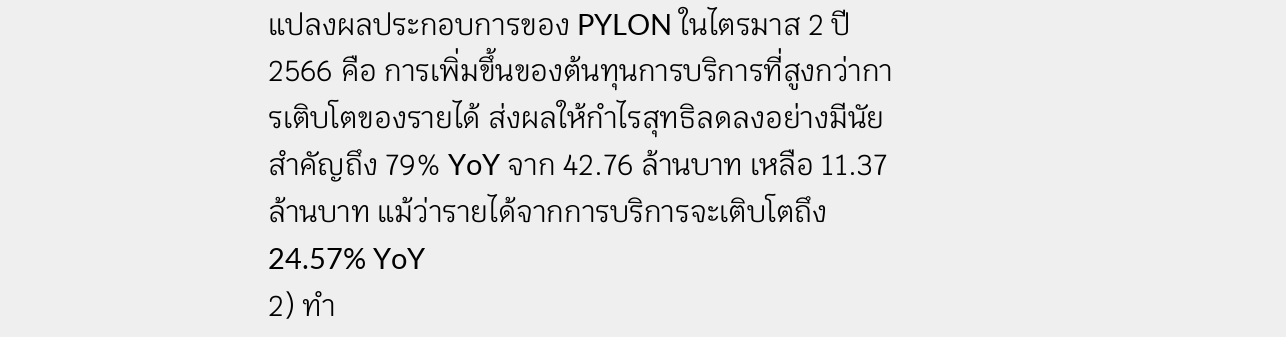แปลงผลประกอบการของ PYLON ในไตรมาส 2 ปี 2566 คือ การเพิ่มขึ้นของต้นทุนการบริการที่สูงกว่าการเติบโตของรายได้ ส่งผลให้กำไรสุทธิลดลงอย่างมีนัยสำคัญถึง 79% YoY จาก 42.76 ล้านบาท เหลือ 11.37 ล้านบาท แม้ว่ารายได้จากการบริการจะเติบโตถึง 24.57% YoY
2) ทำ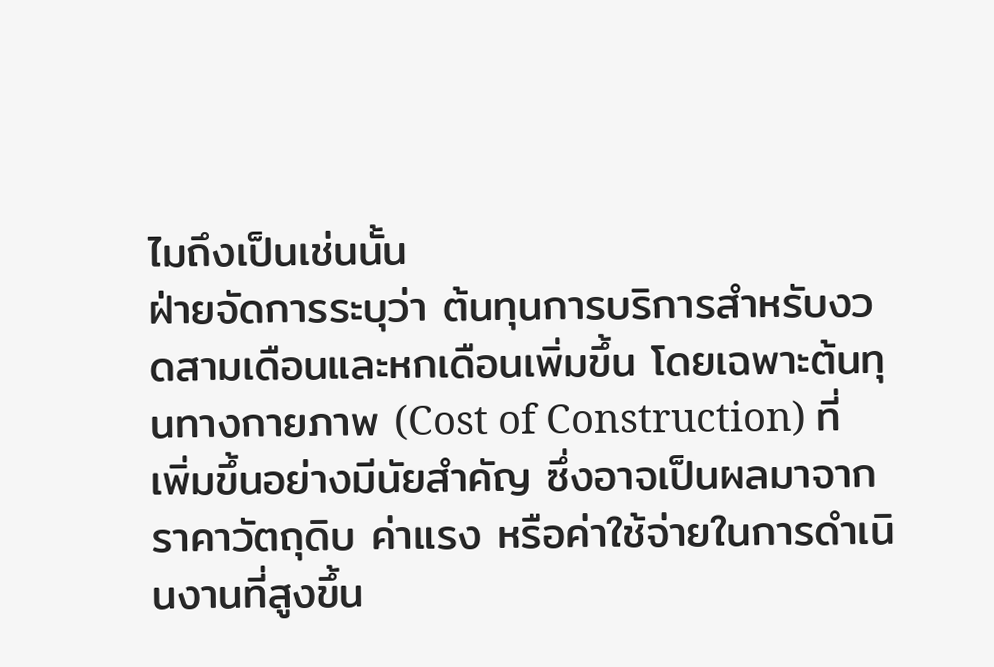ไมถึงเป็นเช่นนั้น
ฝ่ายจัดการระบุว่า ต้นทุนการบริการสำหรับงวดสามเดือนและหกเดือนเพิ่มขึ้น โดยเฉพาะต้นทุนทางกายภาพ (Cost of Construction) ที่เพิ่มขึ้นอย่างมีนัยสำคัญ ซึ่งอาจเป็นผลมาจากราคาวัตถุดิบ ค่าแรง หรือค่าใช้จ่ายในการดำเนินงานที่สูงขึ้น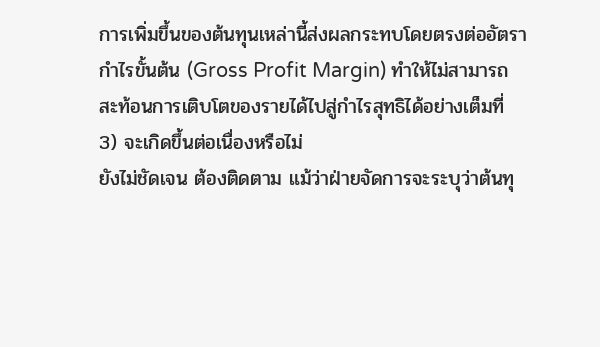การเพิ่มขึ้นของต้นทุนเหล่านี้ส่งผลกระทบโดยตรงต่ออัตรากำไรขั้นต้น (Gross Profit Margin) ทำให้ไม่สามารถสะท้อนการเติบโตของรายได้ไปสู่กำไรสุทธิได้อย่างเต็มที่
3) จะเกิดขึ้นต่อเนื่องหรือไม่
ยังไม่ชัดเจน ต้องติดตาม แม้ว่าฝ่ายจัดการจะระบุว่าต้นทุ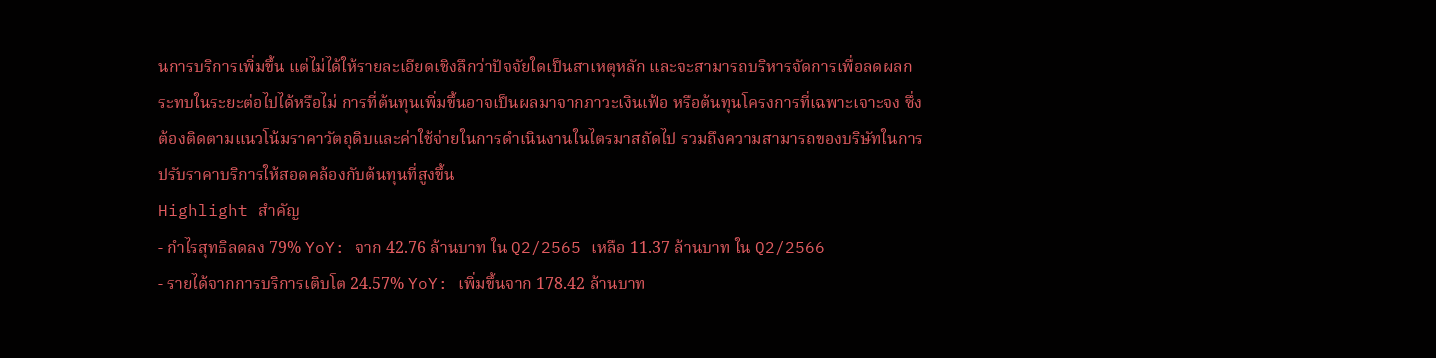นการบริการเพิ่มขึ้น แต่ไม่ได้ให้รายละเอียดเชิงลึกว่าปัจจัยใดเป็นสาเหตุหลัก และจะสามารถบริหารจัดการเพื่อลดผลกระทบในระยะต่อไปได้หรือไม่ การที่ต้นทุนเพิ่มขึ้นอาจเป็นผลมาจากภาวะเงินเฟ้อ หรือต้นทุนโครงการที่เฉพาะเจาะจง ซึ่งต้องติดตามแนวโน้มราคาวัตถุดิบและค่าใช้จ่ายในการดำเนินงานในไตรมาสถัดไป รวมถึงความสามารถของบริษัทในการปรับราคาบริการให้สอดคล้องกับต้นทุนที่สูงขึ้น
Highlight สำคัญ
- กำไรสุทธิลดลง 79% YoY: จาก 42.76 ล้านบาท ใน Q2/2565 เหลือ 11.37 ล้านบาท ใน Q2/2566
- รายได้จากการบริการเติบโต 24.57% YoY: เพิ่มขึ้นจาก 178.42 ล้านบาท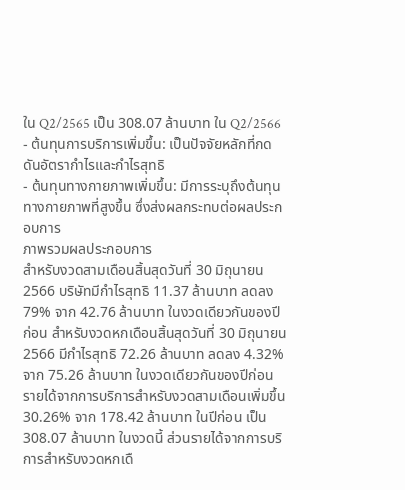ใน Q2/2565 เป็น 308.07 ล้านบาท ใน Q2/2566
- ต้นทุนการบริการเพิ่มขึ้น: เป็นปัจจัยหลักที่กดดันอัตรากำไรและกำไรสุทธิ
- ต้นทุนทางกายภาพเพิ่มขึ้น: มีการระบุถึงต้นทุนทางกายภาพที่สูงขึ้น ซึ่งส่งผลกระทบต่อผลประกอบการ
ภาพรวมผลประกอบการ
สำหรับงวดสามเดือนสิ้นสุดวันที่ 30 มิถุนายน 2566 บริษัทมีกำไรสุทธิ 11.37 ล้านบาท ลดลง 79% จาก 42.76 ล้านบาท ในงวดเดียวกันของปีก่อน สำหรับงวดหกเดือนสิ้นสุดวันที่ 30 มิถุนายน 2566 มีกำไรสุทธิ 72.26 ล้านบาท ลดลง 4.32% จาก 75.26 ล้านบาท ในงวดเดียวกันของปีก่อน
รายได้จากการบริการสำหรับงวดสามเดือนเพิ่มขึ้น 30.26% จาก 178.42 ล้านบาท ในปีก่อน เป็น 308.07 ล้านบาท ในงวดนี้ ส่วนรายได้จากการบริการสำหรับงวดหกเดื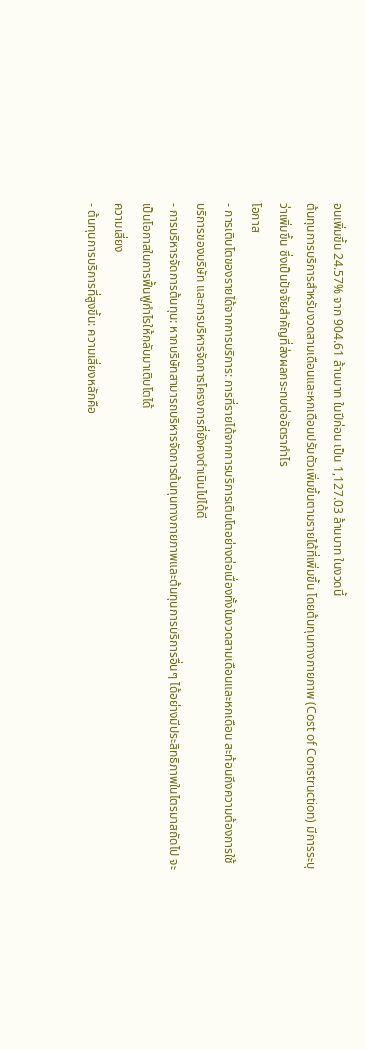อนเพิ่มขึ้น 24.57% จาก 904.61 ล้านบาท ในปีก่อน เป็น 1,127.03 ล้านบาท ในงวดนี้
ต้นทุนการบริการสำหรับงวดสามเดือนและหกเดือนปรับตัวเพิ่มขึ้นตามรายได้ที่เพิ่มขึ้น โดยต้นทุนทางกายภาพ (Cost of Construction) มีการระบุว่าเพิ่มขึ้น ซึ่งเป็นปัจจัยสำคัญที่ส่งผลกระทบต่ออัตรากำไร
โอกาส
- การเติบโตของรายได้จากการบริการ: การที่รายได้จากการบริการเติบโตอย่างต่อเนื่องทั้งในงวดสามเดือนและหกเดือน สะท้อนถึงความต้องการใช้บริการของบริษัท และการบริหารจัดการโครงการที่ยังคงดำเนินไปได้ดี
- การบริหารจัดการต้นทุน: หากบริษัทสามารถบริหารจัดการต้นทุนทางกายภาพและต้นทุนการบริการอื่นๆ ได้อย่างมีประสิทธิภาพในไตรมาสถัดไป จะเป็นโอกาสในการฟื้นฟูกำไรให้กลับมาเติบโตได้
ความเสี่ยง
- ต้นทุนการบริการที่สูงขึ้น: ความเสี่ยงหลักคือ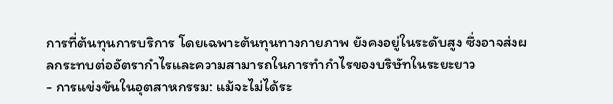การที่ต้นทุนการบริการ โดยเฉพาะต้นทุนทางกายภาพ ยังคงอยู่ในระดับสูง ซึ่งอาจส่งผลกระทบต่ออัตรากำไรและความสามารถในการทำกำไรของบริษัทในระยะยาว
- การแข่งขันในอุตสาหกรรม: แม้จะไม่ได้ระ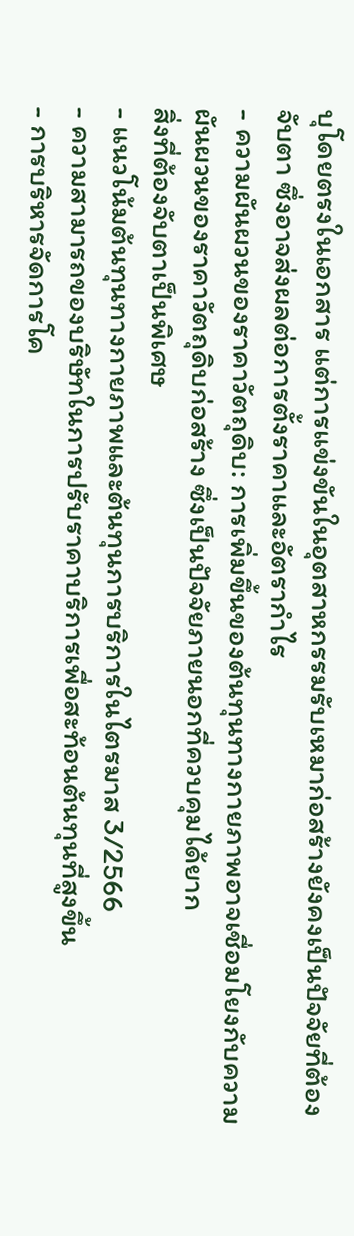บุโดยตรงในเอกสาร แต่การแข่งขันในอุตสาหกรรมรับเหมาก่อสร้างยังคงเป็นปัจจัยที่ต้องจับตา ซึ่งอาจส่งผลต่อการตั้งราคาและอัตรากำไร
- ความผันผวนของราคาวัตถุดิบ: การเพิ่มขึ้นของต้นทุนทางกายภาพอาจเชื่อมโยงกับความผันผวนของราคาวัตถุดิบก่อสร้าง ซึ่งเป็นปัจจัยภายนอกที่ควบคุมได้ยาก
สิ่งที่ต้องจับตาเป็นพิเศษ
- แนวโน้มต้นทุนทางกายภาพและต้นทุนการบริการในไตรมาส 3/2566
- ความสามารถของบริษัทในการปรับราคาบริการเพื่อสะท้อนต้นทุนที่สูงขึ้น
- การบริหารจัดการโค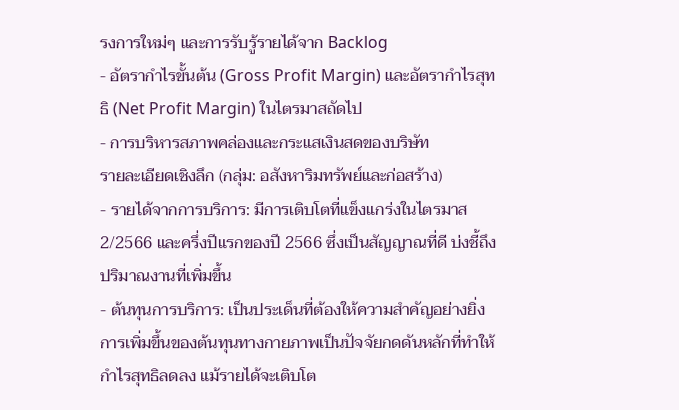รงการใหม่ๆ และการรับรู้รายได้จาก Backlog
- อัตรากำไรขั้นต้น (Gross Profit Margin) และอัตรากำไรสุทธิ (Net Profit Margin) ในไตรมาสถัดไป
- การบริหารสภาพคล่องและกระแสเงินสดของบริษัท
รายละเอียดเชิงลึก (กลุ่ม: อสังหาริมทรัพย์และก่อสร้าง)
- รายได้จากการบริการ: มีการเติบโตที่แข็งแกร่งในไตรมาส 2/2566 และครึ่งปีแรกของปี 2566 ซึ่งเป็นสัญญาณที่ดี บ่งชี้ถึงปริมาณงานที่เพิ่มขึ้น
- ต้นทุนการบริการ: เป็นประเด็นที่ต้องให้ความสำคัญอย่างยิ่ง การเพิ่มขึ้นของต้นทุนทางกายภาพเป็นปัจจัยกดดันหลักที่ทำให้กำไรสุทธิลดลง แม้รายได้จะเติบโต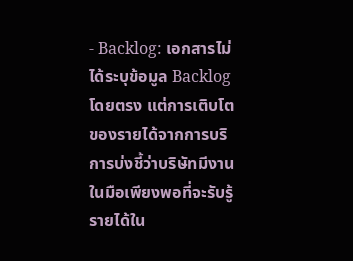- Backlog: เอกสารไม่ได้ระบุข้อมูล Backlog โดยตรง แต่การเติบโตของรายได้จากการบริการบ่งชี้ว่าบริษัทมีงานในมือเพียงพอที่จะรับรู้รายได้ใน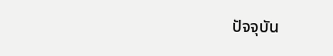ปัจจุบัน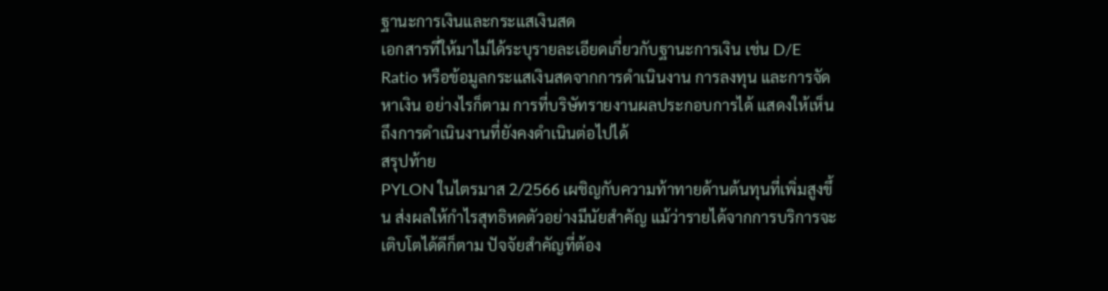ฐานะการเงินและกระแสเงินสด
เอกสารที่ให้มาไม่ได้ระบุรายละเอียดเกี่ยวกับฐานะการเงิน เช่น D/E Ratio หรือข้อมูลกระแสเงินสดจากการดำเนินงาน การลงทุน และการจัดหาเงิน อย่างไรก็ตาม การที่บริษัทรายงานผลประกอบการได้ แสดงให้เห็นถึงการดำเนินงานที่ยังคงดำเนินต่อไปได้
สรุปท้าย
PYLON ในไตรมาส 2/2566 เผชิญกับความท้าทายด้านต้นทุนที่เพิ่มสูงขึ้น ส่งผลให้กำไรสุทธิหดตัวอย่างมีนัยสำคัญ แม้ว่ารายได้จากการบริการจะเติบโตได้ดีก็ตาม ปัจจัยสำคัญที่ต้อง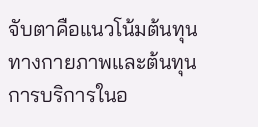จับตาคือแนวโน้มต้นทุนทางกายภาพและต้นทุนการบริการในอ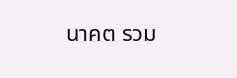นาคต รวม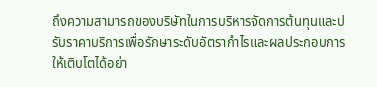ถึงความสามารถของบริษัทในการบริหารจัดการต้นทุนและปรับราคาบริการเพื่อรักษาระดับอัตรากำไรและผลประกอบการให้เติบโตได้อย่า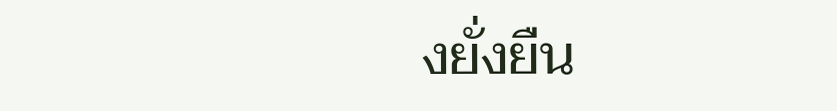งยั่งยืน